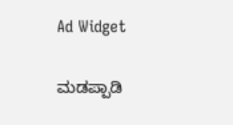Ad Widget

ಮಡಪ್ಪಾಡಿ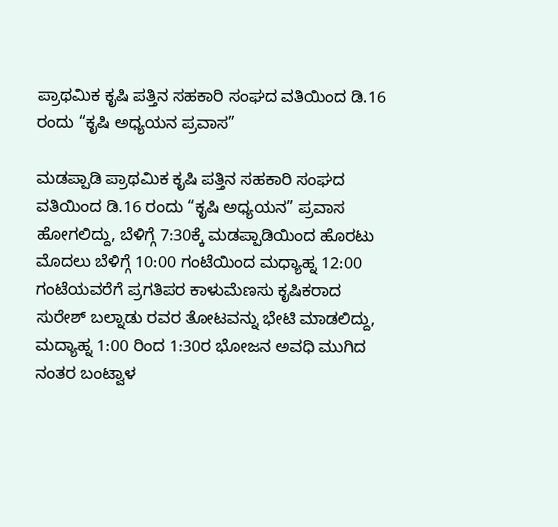ಪ್ರಾಥಮಿಕ ಕೃಷಿ ಪತ್ತಿನ ಸಹಕಾರಿ ಸಂಘದ ವತಿಯಿಂದ ಡಿ.16 ರಂದು “ಕೃಷಿ ಅಧ್ಯಯನ ಪ್ರವಾಸ”

ಮಡಪ್ಪಾಡಿ ಪ್ರಾಥಮಿಕ ಕೃಷಿ ಪತ್ತಿನ ಸಹಕಾರಿ ಸಂಘದ ವತಿಯಿಂದ ಡಿ.16 ರಂದು “ಕೃಷಿ ಅಧ್ಯಯನ” ಪ್ರವಾಸ ಹೋಗಲಿದ್ದು, ಬೆಳಿಗ್ಗೆ 7:30ಕ್ಕೆ ಮಡಪ್ಪಾಡಿಯಿಂದ ಹೊರಟು ಮೊದಲು ಬೆಳಿಗ್ಗೆ 10:00 ಗಂಟೆಯಿಂದ ಮಧ್ಯಾಹ್ನ 12:00 ಗಂಟೆಯವರೆಗೆ ಪ್ರಗತಿಪರ ಕಾಳುಮೆಣಸು ಕೃಷಿಕರಾದ ಸುರೇಶ್ ಬಲ್ನಾಡು ರವರ ತೋಟವನ್ನು ಭೇಟಿ ಮಾಡಲಿದ್ದು, ಮದ್ಯಾಹ್ನ 1:00 ರಿಂದ 1:30ರ ಭೋಜನ ಅವಧಿ ಮುಗಿದ ನಂತರ ಬಂಟ್ವಾಳ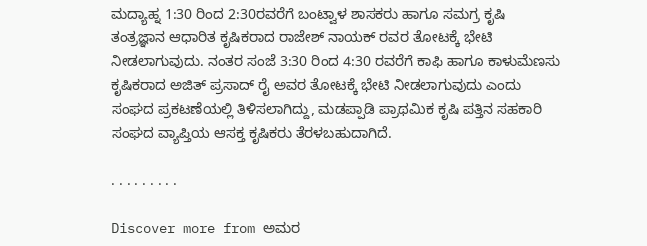ಮದ್ಯಾಹ್ನ 1:30 ರಿಂದ 2:30ರವರೆಗೆ ಬಂಟ್ವಾಳ ಶಾಸಕರು ಹಾಗೂ ಸಮಗ್ರ ಕೃಷಿ ತಂತ್ರಜ್ಞಾನ ಆಧಾರಿತ ಕೃಷಿಕರಾದ ರಾಜೇಶ್ ನಾಯಕ್ ರವರ ತೋಟಕ್ಕೆ ಭೇಟಿ ನೀಡಲಾಗುವುದು. ನಂತರ ಸಂಜೆ 3:30 ರಿಂದ 4:30 ರವರೆಗೆ ಕಾಫಿ ಹಾಗೂ ಕಾಳುಮೆಣಸು ಕೃಷಿಕರಾದ ಅಜಿತ್ ಪ್ರಸಾದ್ ರೈ ಅವರ ತೋಟಕ್ಕೆ ಭೇಟಿ ನೀಡಲಾಗುವುದು ಎಂದು ಸಂಘದ ಪ್ರಕಟಣೆಯಲ್ಲಿ ತಿಳಿಸಲಾಗಿದ್ದು, ಮಡಪ್ಪಾಡಿ ಪ್ರಾಥಮಿಕ ಕೃಷಿ ಪತ್ತಿನ ಸಹಕಾರಿ ಸಂಘದ ವ್ಯಾಪ್ತಿಯ ಆಸಕ್ತ ಕೃಷಿಕರು ತೆರಳಬಹುದಾಗಿದೆ‌.

. . . . . . . . .

Discover more from ಅಮರ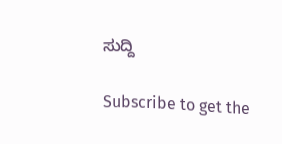ಸುದ್ದಿ

Subscribe to get the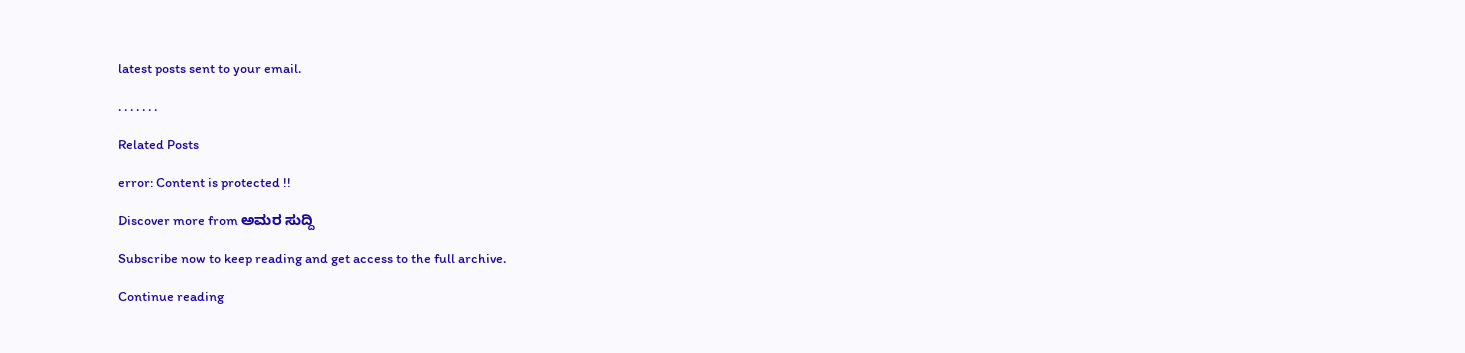latest posts sent to your email.

. . . . . . .

Related Posts

error: Content is protected !!

Discover more from ಅಮರ ಸುದ್ದಿ

Subscribe now to keep reading and get access to the full archive.

Continue reading